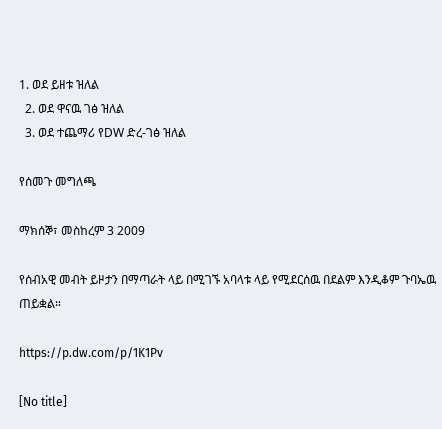1. ወደ ይዘቱ ዝለል
  2. ወደ ዋናዉ ገፅ ዝለል
  3. ወደ ተጨማሪ የDW ድረ-ገፅ ዝለል

የሰመጉ መግለጫ

ማክሰኞ፣ መስከረም 3 2009

የሰብአዊ መብት ይዞታን በማጣራት ላይ በሚገኙ አባላቱ ላይ የሚደርሰዉ በደልም እንዲቆም ጉባኤዉ ጠይቋል።

https://p.dw.com/p/1K1Pv

[No title]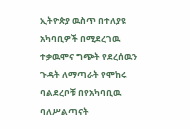ኢትዮጵያ ዉስጥ በተለያዩ አካባቢዎች በሚደረገዉ ተቃዉሞና ግጭት የደረሰዉን ጉዳት ለማጣራት የሞከሩ ባልደረቦቹ በየአካባቢዉ ባለሥልጣናት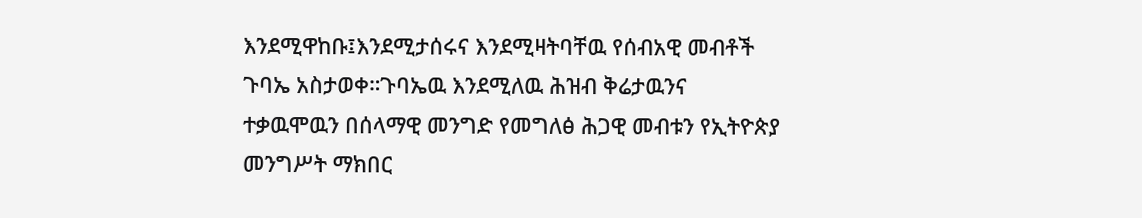እንደሚዋከቡ፤እንደሚታሰሩና እንደሚዛትባቸዉ የሰብአዊ መብቶች ጉባኤ አስታወቀ።ጉባኤዉ እንደሚለዉ ሕዝብ ቅሬታዉንና ተቃዉሞዉን በሰላማዊ መንግድ የመግለፅ ሕጋዊ መብቱን የኢትዮጵያ መንግሥት ማክበር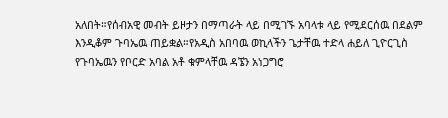አለበት።የሰብአዊ መብት ይዞታን በማጣራት ላይ በሚገኙ አባላቱ ላይ የሚደርሰዉ በደልም እንዲቆም ጉባኤዉ ጠይቋል።የአዲስ አበባዉ ወኪላችን ጌታቸዉ ተድላ ሐይለ ጊዮርጊስ የጉባኤዉን የቦርድ አባል አቶ ቁምላቸዉ ዳኜን አነጋግሮ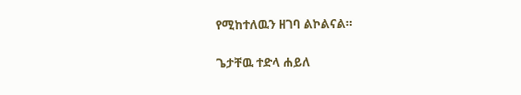የሚከተለዉን ዘገባ ልኮልናል።

ጌታቸዉ ተድላ ሐይለ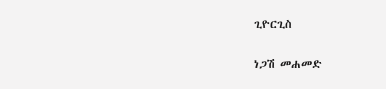ጊዮርጊስ

ነጋሽ መሐመድ